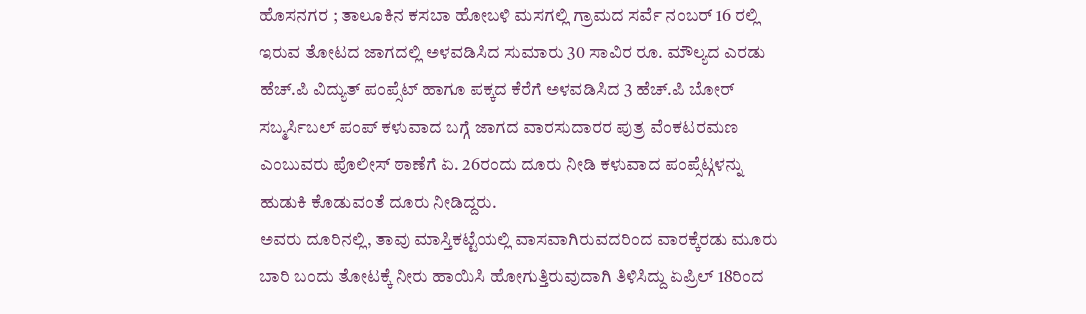ಹೊಸನಗರ ; ತಾಲೂಕಿನ ಕಸಬಾ ಹೋಬಳಿ ಮಸಗಲ್ಲಿ ಗ್ರಾಮದ ಸರ್ವೆ ನಂಬರ್ 16 ರಲ್ಲಿ ಇರುವ ತೋಟದ ಜಾಗದಲ್ಲಿ ಅಳವಡಿಸಿದ ಸುಮಾರು 30 ಸಾವಿರ ರೂ. ಮೌಲ್ಯದ ಎರಡು ಹೆಚ್.ಪಿ ವಿದ್ಯುತ್ ಪಂಪ್ಸೆಟ್ ಹಾಗೂ ಪಕ್ಕದ ಕೆರೆಗೆ ಅಳವಡಿಸಿದ 3 ಹೆಚ್.ಪಿ ಬೋರ್ ಸಬ್ಮರ್ಸಿಬಲ್ ಪಂಪ್ ಕಳುವಾದ ಬಗ್ಗೆ ಜಾಗದ ವಾರಸುದಾರರ ಪುತ್ರ ವೆಂಕಟರಮಣ ಎಂಬುವರು ಪೊಲೀಸ್ ಠಾಣೆಗೆ ಏ. 26ರಂದು ದೂರು ನೀಡಿ ಕಳುವಾದ ಪಂಪ್ಸೆಟ್ಗಳನ್ನು ಹುಡುಕಿ ಕೊಡುವಂತೆ ದೂರು ನೀಡಿದ್ದರು.
ಅವರು ದೂರಿನಲ್ಲಿ, ತಾವು ಮಾಸ್ತಿಕಟ್ಟೆಯಲ್ಲಿ ವಾಸವಾಗಿರುವದರಿಂದ ವಾರಕ್ಕೆರಡು ಮೂರು ಬಾರಿ ಬಂದು ತೋಟಕ್ಕೆ ನೀರು ಹಾಯಿಸಿ ಹೋಗುತ್ತಿರುವುದಾಗಿ ತಿಳಿಸಿದ್ದು ಏಪ್ರಿಲ್ 18ರಿಂದ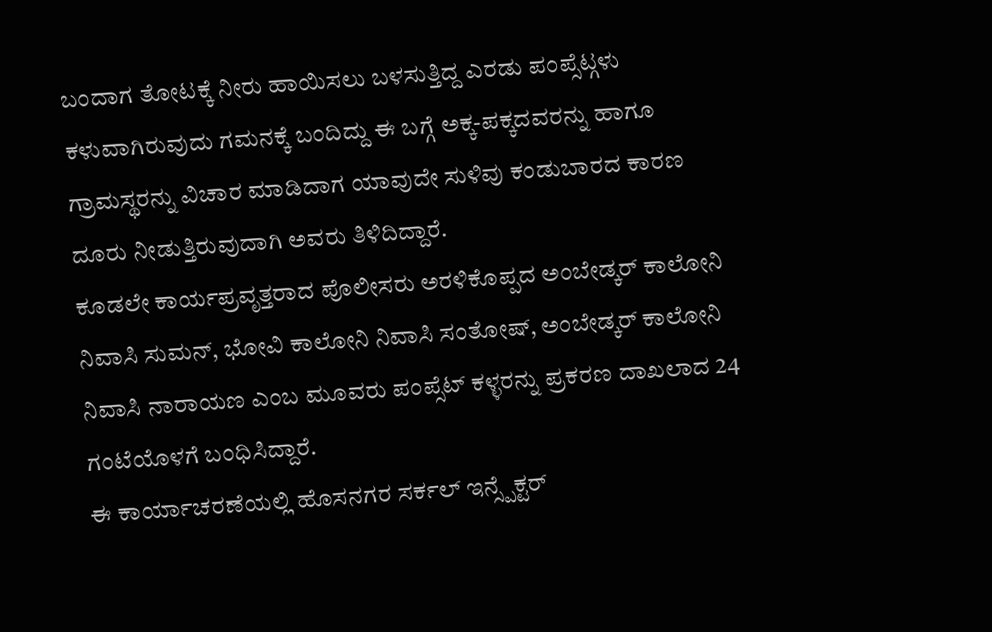ಬಂದಾಗ ತೋಟಕ್ಕೆ ನೀರು ಹಾಯಿಸಲು ಬಳಸುತ್ತಿದ್ದ ಎರಡು ಪಂಪ್ಸೆಟ್ಗಳು ಕಳುವಾಗಿರುವುದು ಗಮನಕ್ಕೆ ಬಂದಿದ್ದು ಈ ಬಗ್ಗೆ ಅಕ್ಕ-ಪಕ್ಕದವರನ್ನು ಹಾಗೂ ಗ್ರಾಮಸ್ಥರನ್ನು ವಿಚಾರ ಮಾಡಿದಾಗ ಯಾವುದೇ ಸುಳಿವು ಕಂಡುಬಾರದ ಕಾರಣ ದೂರು ನೀಡುತ್ತಿರುವುದಾಗಿ ಅವರು ತಿಳಿದಿದ್ದಾರೆ.
ಕೂಡಲೇ ಕಾರ್ಯಪ್ರವೃತ್ತರಾದ ಪೊಲೀಸರು ಅರಳಿಕೊಪ್ಪದ ಅಂಬೇಡ್ಕರ್ ಕಾಲೋನಿ ನಿವಾಸಿ ಸುಮನ್, ಭೋವಿ ಕಾಲೋನಿ ನಿವಾಸಿ ಸಂತೋಷ್, ಅಂಬೇಡ್ಕರ್ ಕಾಲೋನಿ ನಿವಾಸಿ ನಾರಾಯಣ ಎಂಬ ಮೂವರು ಪಂಪ್ಸೆಟ್ ಕಳ್ಳರನ್ನು ಪ್ರಕರಣ ದಾಖಲಾದ 24 ಗಂಟೆಯೊಳಗೆ ಬಂಧಿಸಿದ್ದಾರೆ.
ಈ ಕಾರ್ಯಾಚರಣೆಯಲ್ಲಿ ಹೊಸನಗರ ಸರ್ಕಲ್ ಇನ್ಸ್ಪೆಕ್ಟರ್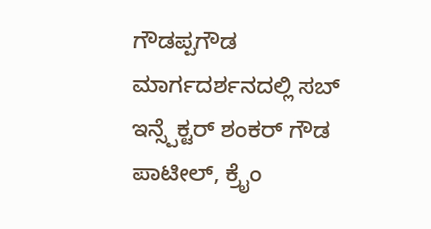ಗೌಡಪ್ಪಗೌಡ ಮಾರ್ಗದರ್ಶನದಲ್ಲಿ ಸಬ್ ಇನ್ಸ್ಪೆಕ್ಟರ್ ಶಂಕರ್ ಗೌಡ ಪಾಟೀಲ್, ಕ್ರೈಂ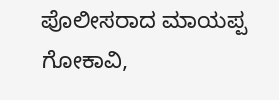ಪೊಲೀಸರಾದ ಮಾಯಪ್ಪ ಗೋಕಾವಿ,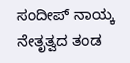ಸಂದೀಪ್ ನಾಯ್ಕ ನೇತೃತ್ವದ ತಂಡ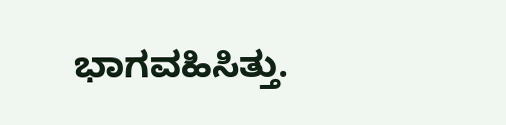ಭಾಗವಹಿಸಿತ್ತು.